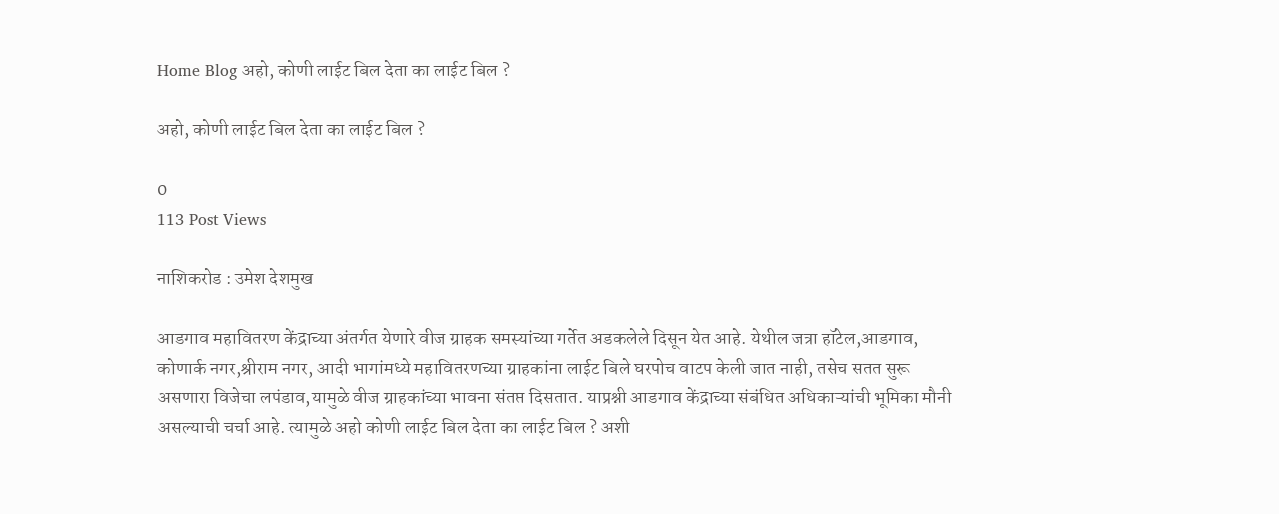Home Blog अहो, कोणी लाईट बिल देता का लाईट बिल ?

अहो, कोणी लाईट बिल देता का लाईट बिल ?

0
113 Post Views

नाशिकरोड : उमेश देशमुख

आडगाव महावितरण केंद्राच्या अंतर्गत येणारे वीज ग्राहक समस्यांच्या गर्तेत अडकलेले दिसून येत आहे. येथील जत्रा हॉटेल,आडगाव, कोणार्क नगर,श्रीराम नगर, आदी भागांमध्ये महावितरणच्या ग्राहकांना लाईट बिले घरपोच वाटप केली जात नाही, तसेच सतत सुरू असणारा विजेचा लपंडाव,यामुळे वीज ग्राहकांच्या भावना संतप्त दिसतात. याप्रश्नी आडगाव केंद्राच्या संबंधित अधिकाऱ्यांची भूमिका मौनी असल्याची चर्चा आहे. त्यामुळे अहो कोणी लाईट बिल देता का लाईट बिल ? अशी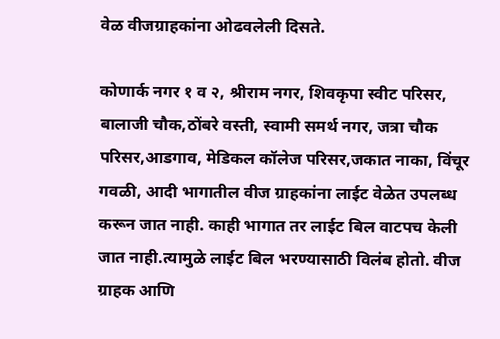वेळ वीजग्राहकांना ओढवलेली दिसते.

कोणार्क नगर १ व २, श्रीराम नगर, शिवकृपा स्वीट परिसर, बालाजी चौक,ठोंबरे वस्ती, स्वामी समर्थ नगर, जत्रा चौक परिसर,आडगाव, मेडिकल कॉलेज परिसर,जकात नाका, विंचूर गवळी, आदी भागातील वीज ग्राहकांना लाईट वेळेत उपलब्ध करून जात नाही. काही भागात तर लाईट बिल वाटपच केली जात नाही.त्यामुळे लाईट बिल भरण्यासाठी विलंब होतो. वीज ग्राहक आणि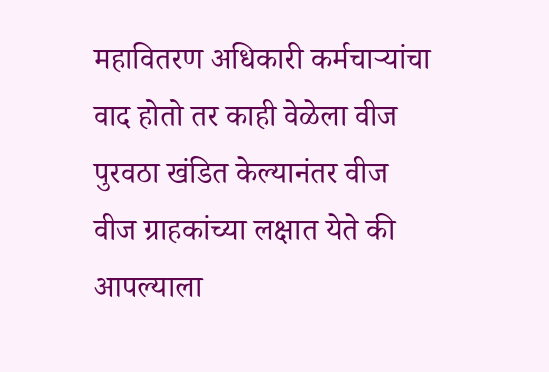महावितरण अधिकारी कर्मचाऱ्यांचा वाद होतो तर काही वेळेला वीज पुरवठा खंडित केल्यानंतर वीज वीज ग्राहकांच्या लक्षात येते की आपल्याला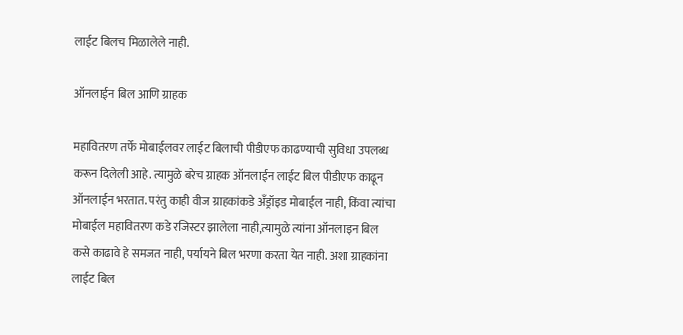लाईट बिलच मिळालेले नाही.

ऑनलाईन बिल आणि ग्राहक

महावितरण तर्फे मोबाईलवर लाईट बिलाची पीडीएफ काढण्याची सुविधा उपलब्ध करून दिलेली आहे. त्यामुळे बरेच ग्राहक ऑनलाईन लाईट बिल पीडीएफ काढून ऑनलाईन भरतात. परंतु काही वीज ग्राहकांकडे अँड्रॉइड मोबाईल नाही, किंवा त्यांचा मोबाईल महावितरण कडे रजिस्टर झालेला नाही,त्यामुळे त्यांना ऑनलाइन बिल कसे काढावे हे समजत नाही, पर्यायने बिल भरणा करता येत नाही. अशा ग्राहकांना लाईट बिल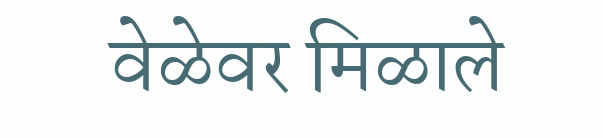वेळेवर मिळाले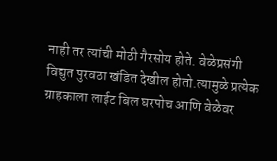नाही तर त्यांची मोठी गैरसोय होते. वेळेप्रसंगी विद्युत पुरवठा खंडित देखील होतो.त्यामुळे प्रत्येक ग्राहकाला लाईट बिल घरपोच आणि वेळेवर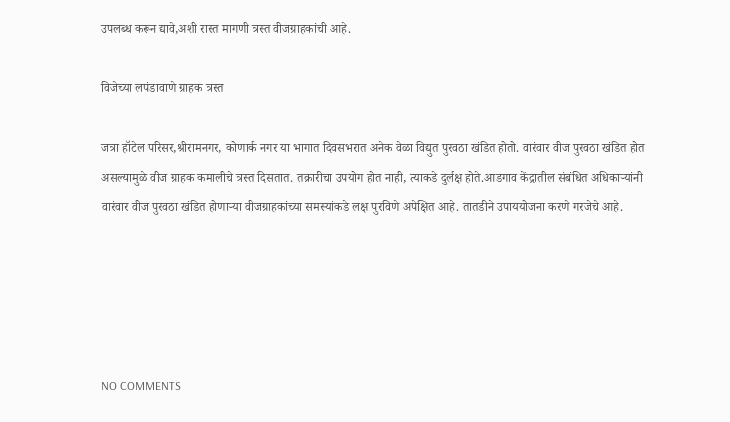उपलब्ध करून द्यावे,अशी रास्त मागणी त्रस्त वीजग्राहकांची आहे.

विजेच्या लपंडावाणे ग्राहक त्रस्त

जत्रा हॉटेल परिसर,श्रीरामनगर, कोणार्क नगर या भागात दिवसभरात अनेक वेळा विद्युत पुरवठा खंडित होतो. वारंवार वीज पुरवठा खंडित होत असल्यामुळे वीज ग्राहक कमालीचे त्रस्त दिसतात. तक्रारीचा उपयोग होत नाही, त्याकडे दुर्लक्ष होते.आडगाव केंद्रातील संबंधित अधिकाऱ्यांनी वारंवार वीज पुरवठा खंडित होणाऱ्या वीजग्राहकांच्या समस्यांकडे लक्ष पुरविणे अपेक्षित आहे. तातडीने उपाययोजना करणे गरजेचे आहे.





NO COMMENTS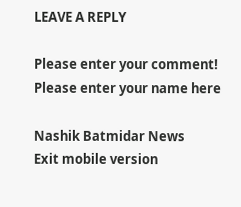LEAVE A REPLY

Please enter your comment!
Please enter your name here

Nashik Batmidar News
Exit mobile version